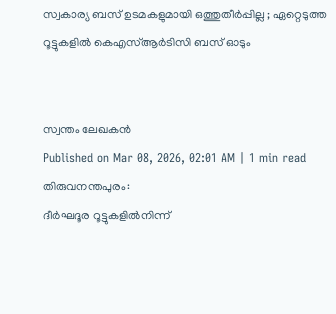സ്വകാര്യ ബസ് ഉടമകളുമായി ഒത്തുതീർപ്പില്ല ; ഏറ്റെടുത്ത റൂട്ടുകളിൽ കെഎസ്ആർടിസി ബസ് ഓടും


സ്വന്തം ലേഖകൻ
Published on Mar 08, 2026, 02:01 AM | 1 min read
തിരുവനന്തപുരം:
ദീർഘദൂര റൂട്ടുകളിൽനിന്ന്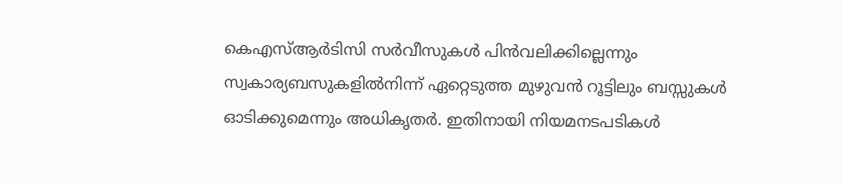കെഎസ്ആർടിസി സർവീസുകൾ പിൻവലിക്കില്ലെന്നും സ്വകാര്യബസുകളിൽനിന്ന് ഏറ്റെടുത്ത മുഴുവൻ റൂട്ടിലും ബസ്സുകൾ ഓടിക്കുമെന്നും അധികൃതർ. ഇതിനായി നിയമനടപടികൾ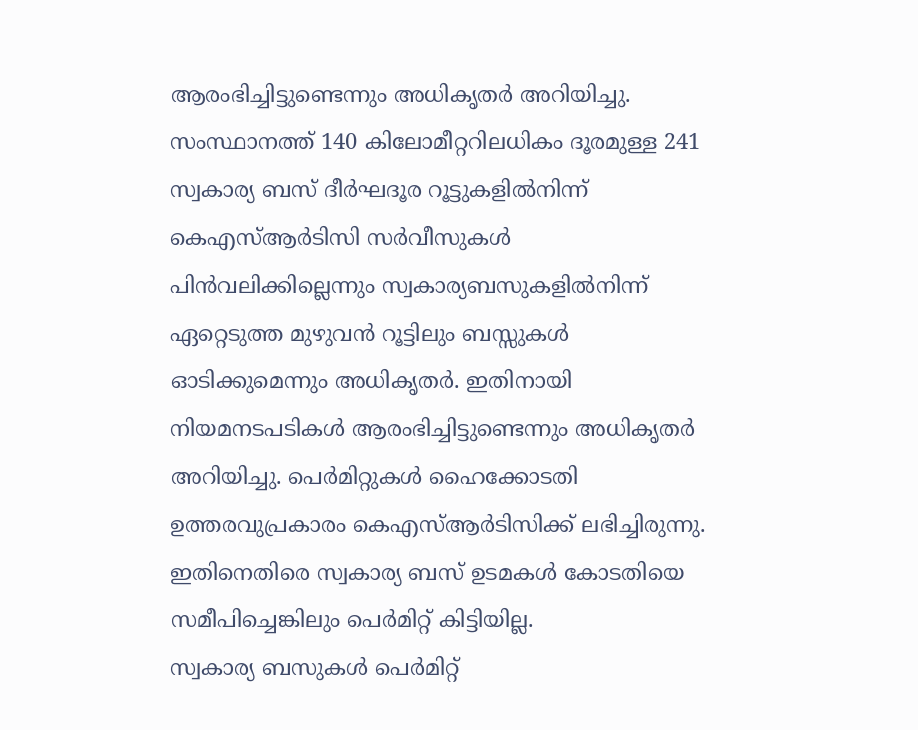ആരംഭിച്ചിട്ടുണ്ടെന്നും അധികൃതർ അറിയിച്ചു.
സംസ്ഥാനത്ത് 140 കിലോമീറ്ററിലധികം ദൂരമുള്ള 241 സ്വകാര്യ ബസ് ദീർഘദൂര റൂട്ടുകളിൽനിന്ന് കെഎസ്ആർടിസി സർവീസുകൾ പിൻവലിക്കില്ലെന്നും സ്വകാര്യബസുകളിൽനിന്ന് ഏറ്റെടുത്ത മുഴുവൻ റൂട്ടിലും ബസ്സുകൾ ഓടിക്കുമെന്നും അധികൃതർ. ഇതിനായി നിയമനടപടികൾ ആരംഭിച്ചിട്ടുണ്ടെന്നും അധികൃതർ അറിയിച്ചു. പെർമിറ്റുകൾ ഹൈക്കോടതി ഉത്തരവുപ്രകാരം കെഎസ്ആർടിസിക്ക് ലഭിച്ചിരുന്നു. ഇതിനെതിരെ സ്വകാര്യ ബസ് ഉടമകൾ കോടതിയെ സമീപിച്ചെങ്കിലും പെർമിറ്റ് കിട്ടിയില്ല.
സ്വകാര്യ ബസുകൾ പെർമിറ്റ്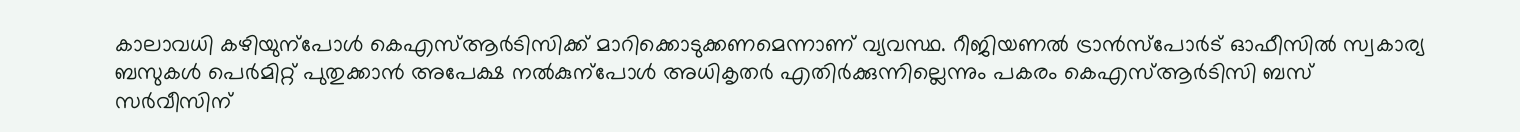കാലാവധി കഴിയുന്പോൾ കെഎസ്ആർടിസിക്ക് മാറിക്കൊടുക്കണമെന്നാണ് വ്യവസ്ഥ. റീജിയണൽ ട്രാൻസ്പോർട് ഓഫീസിൽ സ്വകാര്യ ബസുകൾ പെർമിറ്റ് പുതുക്കാൻ അപേക്ഷ നൽകുന്പോൾ അധികൃതർ എതിർക്കുന്നില്ലെന്നും പകരം കെഎസ്ആർടിസി ബസ് സർവീസിന്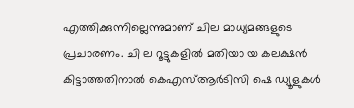എത്തിക്കുന്നില്ലെന്നുമാണ് ചില മാധ്യമങ്ങളുടെ പ്രചാരണം. ചി ല റൂട്ടുകളിൽ മതിയാ യ കലക്ഷൻ കിട്ടാത്തതിനാൽ കെഎസ്ആർടിസി ഷെ ഡ്യൂളുകൾ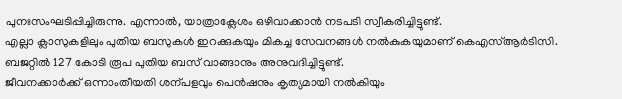പുനഃസംഘടിപ്പിച്ചിരുന്നു. എന്നാൽ, യാത്രാക്ലേശം ഒഴിവാക്കാൻ നടപടി സ്വീകരിച്ചിട്ടുണ്ട്.
എല്ലാ ക്ലാസുകളിലും പുതിയ ബസുകൾ ഇറക്കുകയും മികച്ച സേവനങ്ങൾ നൽകുകയുമാണ് കെഎസ്ആർടിസി. ബജറ്റിൽ 127 കോടി രൂപ പുതിയ ബസ് വാങ്ങാനും അനുവദിച്ചിട്ടുണ്ട്.
ജീവനക്കാർക്ക് ഒന്നാംതീയതി ശന്പളവും പെൻഷനും കൃത്യമായി നൽകിയും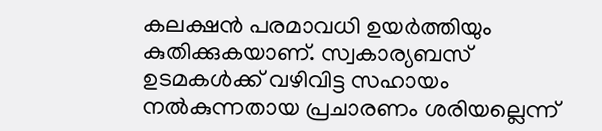കലക്ഷൻ പരമാവധി ഉയർത്തിയും കുതിക്കുകയാണ്. സ്വകാര്യബസ് ഉടമകൾക്ക് വഴിവിട്ട സഹായം നൽകുന്നതായ പ്രചാരണം ശരിയല്ലെന്ന്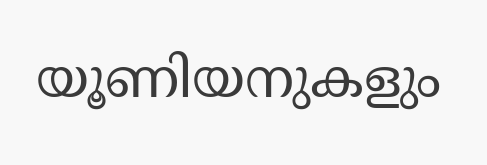യൂണിയനുകളും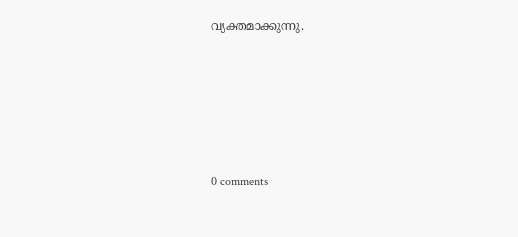വ്യക്തമാക്കുന്നു.









0 comments